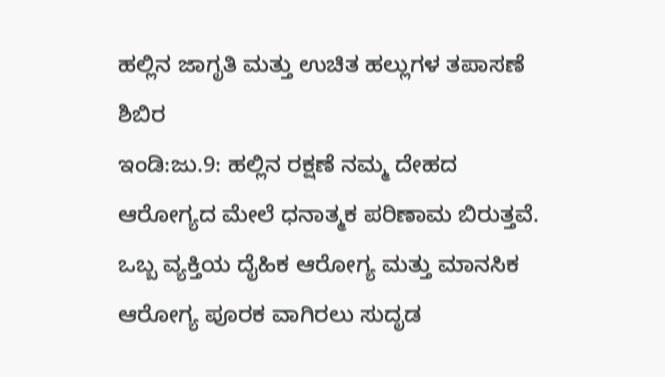ಹಲ್ಲಿನ ಜಾಗೃತಿ ಮತ್ತು ಉಚಿತ ಹಲ್ಲುಗಳ ತಪಾಸಣೆ ಶಿಬಿರ
ಇಂಡಿ:ಜು.9: ಹಲ್ಲಿನ ರಕ್ಷಣೆ ನಮ್ಮ ದೇಹದ ಆರೋಗ್ಯದ ಮೇಲೆ ಧನಾತ್ಮಕ ಪರಿಣಾಮ ಬಿರುತ್ತವೆ. ಒಬ್ಬ ವ್ಯಕ್ತಿಯ ದೈಹಿಕ ಆರೋಗ್ಯ ಮತ್ತು ಮಾನಸಿಕ ಆರೋಗ್ಯ ಪೂರಕ ವಾಗಿರಲು ಸುದೃಡ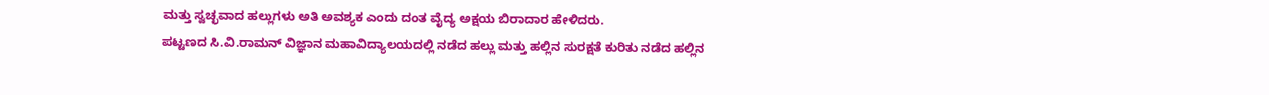ಮತ್ತು ಸ್ವಚ್ಛವಾದ ಹಲ್ಲುಗಳು ಅತಿ ಅವಶ್ಯಕ ಎಂದು ದಂತ ವೈದ್ಯ ಅಕ್ಷಯ ಬಿರಾದಾರ ಹೇಳಿದರು.
ಪಟ್ಟಣದ ಸಿ.ವಿ.ರಾಮನ್ ವಿಜ್ಞಾನ ಮಹಾವಿದ್ಯಾಲಯದಲ್ಲಿ ನಡೆದ ಹಲ್ಲು ಮತ್ತು ಹಲ್ಲಿನ ಸುರಕ್ಷತೆ ಕುರಿತು ನಡೆದ ಹಲ್ಲಿನ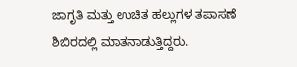ಜಾಗೃತಿ ಮತ್ತು ಉಚಿತ ಹಲ್ಲುಗಳ ತಪಾಸಣೆ ಶಿಬಿರದಲ್ಲಿ ಮಾತನಾಡುತ್ತಿದ್ದರು.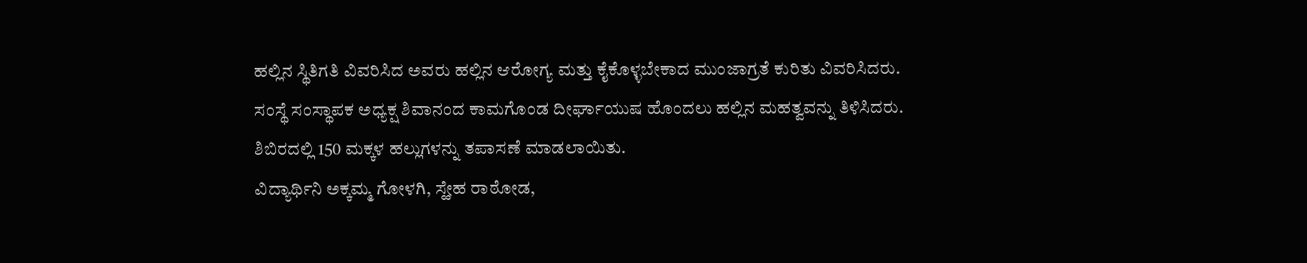ಹಲ್ಲಿನ ಸ್ಥಿತಿಗತಿ ವಿವರಿಸಿದ ಅವರು ಹಲ್ಲಿನ ಆರೋಗ್ಯ ಮತ್ತು ಕೈಕೊಳ್ಳಬೇಕಾದ ಮುಂಜಾಗ್ರತೆ ಕುರಿತು ವಿವರಿಸಿದರು.
ಸಂಸ್ಥೆ ಸಂಸ್ಥಾಪಕ ಅಧ್ಯಕ್ಷ ಶಿವಾನಂದ ಕಾಮಗೊಂಡ ದೀರ್ಘಾಯುಷ ಹೊಂದಲು ಹಲ್ಲಿನ ಮಹತ್ವವನ್ನು ತಿಳಿಸಿದರು.
ಶಿಬಿರದಲ್ಲಿ 150 ಮಕ್ಕಳ ಹಲ್ಲುಗಳನ್ನು ತಪಾಸಣೆ ಮಾಡಲಾಯಿತು.
ವಿದ್ಯಾರ್ಥಿನಿ ಅಕ್ಕಮ್ಮ ಗೋಳಗಿ, ಸ್ಹೇಹ ರಾಠೋಡ,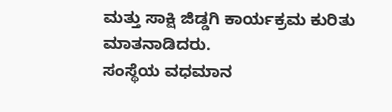ಮತ್ತು ಸಾಕ್ಷಿ ಜಿಡ್ಡಗಿ ಕಾರ್ಯಕ್ರಮ ಕುರಿತು ಮಾತನಾಡಿದರು.
ಸಂಸ್ಥೆಯ ವಧಮಾನ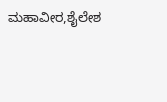ಮಹಾವೀರ,ಶೈಲೇಶ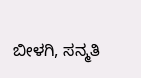ಬೀಳಗಿ, ಸನ್ಮತಿ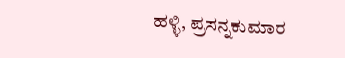ಹಳ್ಳಿ, ಪ್ರಸನ್ನಕುಮಾರ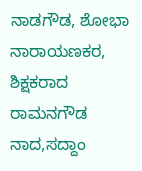ನಾಡಗೌಡ, ಶೋಭಾ ನಾರಾಯಣಕರ, ಶಿಕ್ಷಕರಾದ ರಾಮನಗೌಡ ನಾದ,ಸದ್ದಾಂ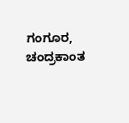ಗಂಗೂರ, ಚಂದ್ರಕಾಂತ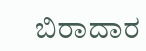ಬಿರಾದಾರ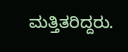ಮತ್ತಿತರಿದ್ದರು.